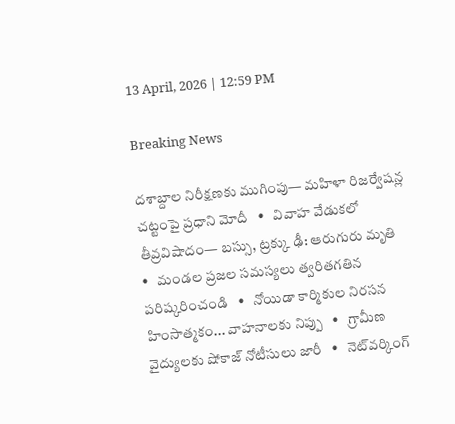13 April, 2026 | 12:59 PM

Breaking News

దశాబ్దాల నిరీక్షణకు ముగింపు— మహిళా రిజర్వేషన్ల చట్టంపై ప్రధాని మోదీ   •   వివాహ వేడుకలో తీవ్రవిషాదం— బస్సు, ట్రక్కు ఢీ: ఆరుగురు మృతి   •   మండల ప్రజల సమస్యలు త్వరితగతిన పరిష్కరించండి   •   నోయిడా కార్మికుల నిరసన హింసాత్మకం... వాహనాలకు నిప్పు   •   గ్రామీణ వైద్యులకు షోకాజ్ నోటీసులు జారీ   •   నెట్‌వర్కింగ్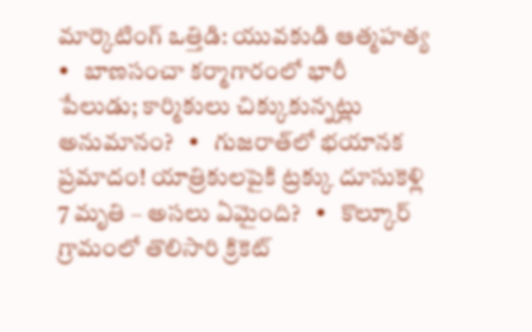మార్కెటింగ్ ఒత్తిడి: యువకుడి ఆత్మహత్య   •   బాణసంచా కర్మాగారంలో భారీ పేలుడు; కార్మికులు చిక్కుకున్నట్లు అనుమానం?   •   గుజరాత్‌లో భయానక ప్రమాదం! యాత్రికులపైకి ట్రక్కు దూసుకెళ్లి 7 మృతి – అసలు ఏమైంది?   •   కొల్కూర్ గ్రామంలో తొలిసారి క్రికెట్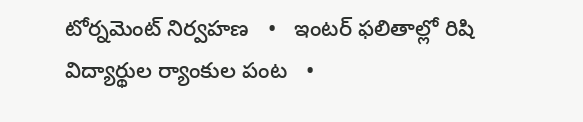టోర్నమెంట్ నిర్వహణ   •   ఇంటర్ ఫలితాల్లో రిషి విద్యార్థుల ర్యాంకుల పంట   •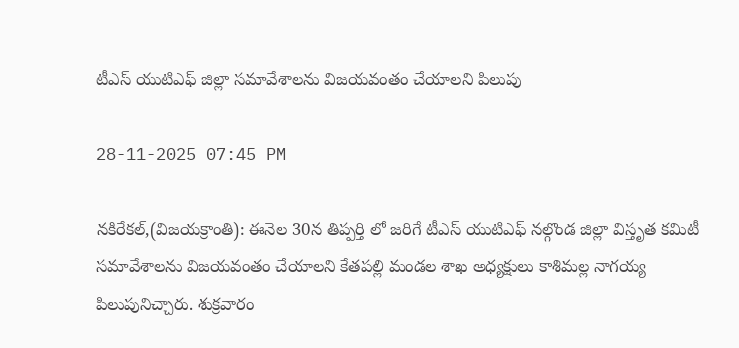టీఎస్ యుటిఎఫ్ జిల్లా సమావేశాలను విజయవంతం చేయాలని పిలుపు

28-11-2025 07:45 PM

నకిరేకల్,(విజయక్రాంతి): ఈనెల 30న తిప్పర్తి లో జరిగే టీఎస్ యుటిఎఫ్ నల్గొండ జిల్లా విస్తృత కమిటీ సమావేశాలను విజయవంతం చేయాలని కేతపల్లి మండల శాఖ అధ్యక్షులు కాశిమల్ల నాగయ్య పిలుపునిచ్చారు. శుక్రవారం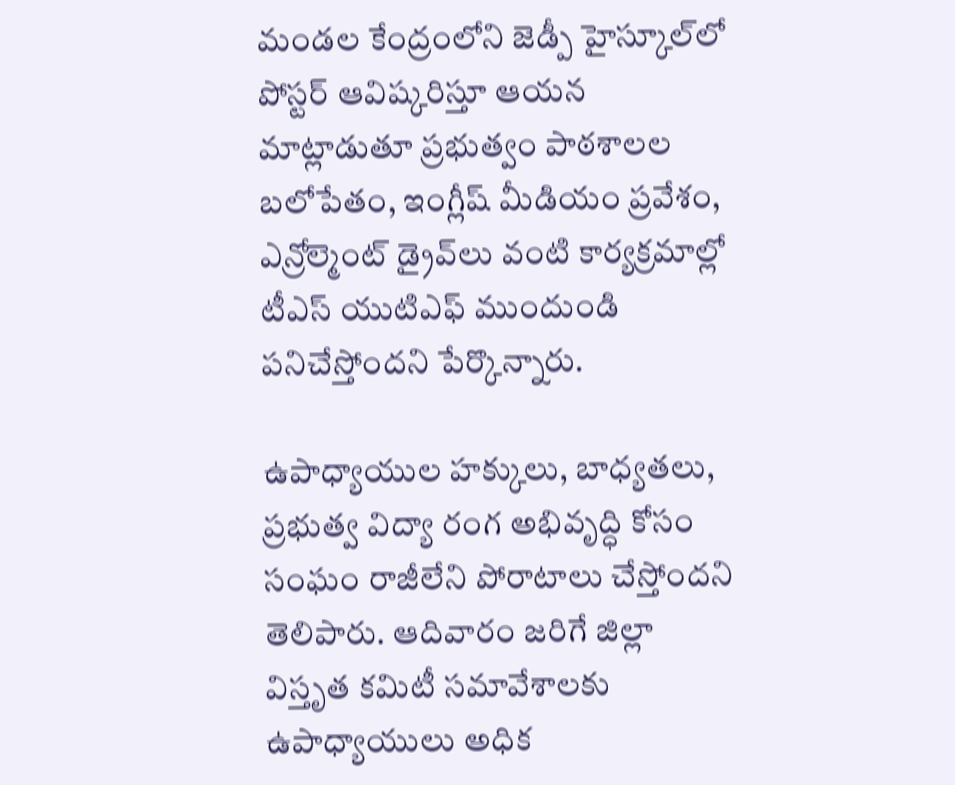మండల కేంద్రంలోని జెడ్పీ హైస్కూల్‌లో పోస్టర్ ఆవిష్కరిస్తూ ఆయన మాట్లాడుతూ ప్రభుత్వం పాఠశాలల బలోపేతం, ఇంగ్లీష్ మీడియం ప్రవేశం, ఎన్రోల్మెంట్ డ్రైవ్‌లు వంటి కార్యక్రమాల్లో టీఎస్ యుటిఎఫ్ ముందుండి పనిచేస్తోందని పేర్కొన్నారు.

ఉపాధ్యాయుల హక్కులు, బాధ్యతలు, ప్రభుత్వ విద్యా రంగ అభివృద్ధి కోసం సంఘం రాజీలేని పోరాటాలు చేస్తోందని తెలిపారు. ఆదివారం జరిగే జిల్లా విస్తృత కమిటీ సమావేశాలకు ఉపాధ్యాయులు అధిక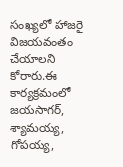సంఖ్యలో హాజరై విజయవంతం చేయాలని కోరారు.ఈ కార్యక్రమంలో జయసాగర్, శ్యామయ్య, గోపయ్య,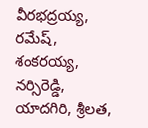వీరభద్రయ్య, రమేష్, శంకరయ్య, నర్సిరెడ్డి, యాదగిరి, శ్రీలత,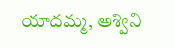యాదమ్మ, అశ్విని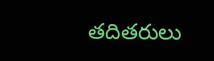తదితరులు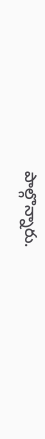పాల్గొన్నారు.